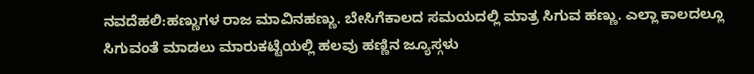ನವದೆಹಲಿ:ಹಣ್ಣುಗಳ ರಾಜ ಮಾವಿನಹಣ್ಣು. ಬೇಸಿಗೆಕಾಲದ ಸಮಯದಲ್ಲಿ ಮಾತ್ರ ಸಿಗುವ ಹಣ್ಣು. ಎಲ್ಲಾ ಕಾಲದಲ್ಲೂ ಸಿಗುವಂತೆ ಮಾಡಲು ಮಾರುಕಟ್ಟೆಯಲ್ಲಿ ಹಲವು ಹಣ್ಣಿನ ಜ್ಯೂಸ್ಗಳು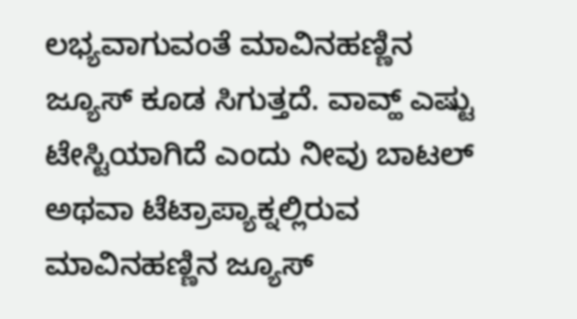ಲಭ್ಯವಾಗುವಂತೆ ಮಾವಿನಹಣ್ಣಿನ ಜ್ಯೂಸ್ ಕೂಡ ಸಿಗುತ್ತದೆ. ವಾವ್ಹ್ ಎಷ್ಟು ಟೇಸ್ಟಿಯಾಗಿದೆ ಎಂದು ನೀವು ಬಾಟಲ್ ಅಥವಾ ಟೆಟ್ರಾಪ್ಯಾಕ್ನಲ್ಲಿರುವ ಮಾವಿನಹಣ್ಣಿನ ಜ್ಯೂಸ್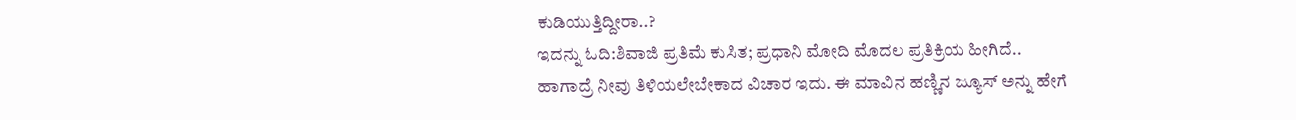ಕುಡಿಯುತ್ತಿದ್ದೀರಾ..?
ಇದನ್ನು ಓದಿ:ಶಿವಾಜಿ ಪ್ರತಿಮೆ ಕುಸಿತ; ಪ್ರಧಾನಿ ಮೋದಿ ಮೊದಲ ಪ್ರತಿಕ್ರಿಯ ಹೀಗಿದೆ..
ಹಾಗಾದ್ರೆ ನೀವು ತಿಳಿಯಲೇಬೇಕಾದ ವಿಚಾರ ಇದು. ಈ ಮಾವಿನ ಹಣ್ಣಿನ ಜ್ಯೂಸ್ ಅನ್ನು ಹೇಗೆ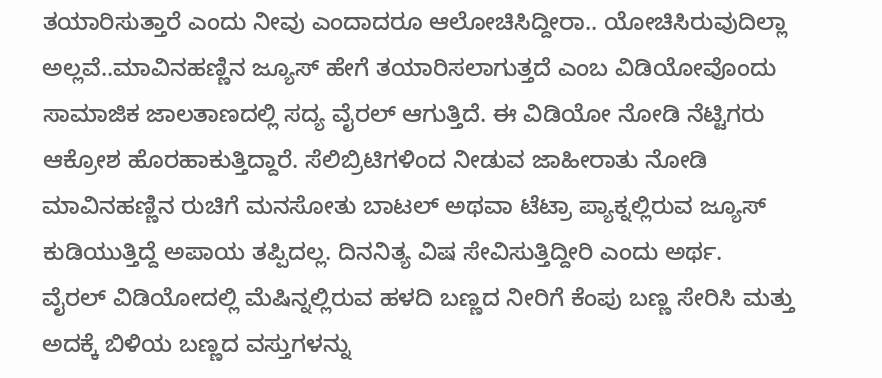ತಯಾರಿಸುತ್ತಾರೆ ಎಂದು ನೀವು ಎಂದಾದರೂ ಆಲೋಚಿಸಿದ್ದೀರಾ.. ಯೋಚಿಸಿರುವುದಿಲ್ಲಾ ಅಲ್ಲವೆ..ಮಾವಿನಹಣ್ಣಿನ ಜ್ಯೂಸ್ ಹೇಗೆ ತಯಾರಿಸಲಾಗುತ್ತದೆ ಎಂಬ ವಿಡಿಯೋವೊಂದು ಸಾಮಾಜಿಕ ಜಾಲತಾಣದಲ್ಲಿ ಸದ್ಯ ವೈರಲ್ ಆಗುತ್ತಿದೆ. ಈ ವಿಡಿಯೋ ನೋಡಿ ನೆಟ್ಟಿಗರು ಆಕ್ರೋಶ ಹೊರಹಾಕುತ್ತಿದ್ದಾರೆ. ಸೆಲಿಬ್ರಿಟಿಗಳಿಂದ ನೀಡುವ ಜಾಹೀರಾತು ನೋಡಿ ಮಾವಿನಹಣ್ಣಿನ ರುಚಿಗೆ ಮನಸೋತು ಬಾಟಲ್ ಅಥವಾ ಟೆಟ್ರಾ ಪ್ಯಾಕ್ನಲ್ಲಿರುವ ಜ್ಯೂಸ್ ಕುಡಿಯುತ್ತಿದ್ದೆ ಅಪಾಯ ತಪ್ಪಿದಲ್ಲ. ದಿನನಿತ್ಯ ವಿಷ ಸೇವಿಸುತ್ತಿದ್ದೀರಿ ಎಂದು ಅರ್ಥ.
ವೈರಲ್ ವಿಡಿಯೋದಲ್ಲಿ ಮೆಷಿನ್ನಲ್ಲಿರುವ ಹಳದಿ ಬಣ್ಣದ ನೀರಿಗೆ ಕೆಂಪು ಬಣ್ಣ ಸೇರಿಸಿ ಮತ್ತು ಅದಕ್ಕೆ ಬಿಳಿಯ ಬಣ್ಣದ ವಸ್ತುಗಳನ್ನು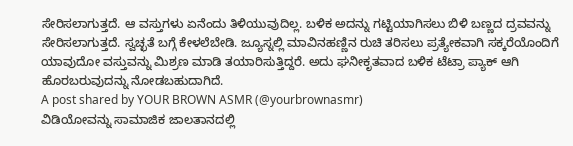ಸೇರಿಸಲಾಗುತ್ತದೆ. ಆ ವಸ್ತುಗಳು ಏನೆಂದು ತಿಳಿಯುವುದಿಲ್ಲ. ಬಳಿಕ ಅದನ್ನು ಗಟ್ಟಿಯಾಗಿಸಲು ಬಿಳಿ ಬಣ್ಣದ ದ್ರವವನ್ನು ಸೇರಿಸಲಾಗುತ್ತದೆ. ಸ್ವಚ್ಛತೆ ಬಗ್ಗೆ ಕೇಳಲೆಬೇಡಿ. ಜ್ಯೂಸ್ನಲ್ಲಿ ಮಾವಿನಹಣ್ಣಿನ ರುಚಿ ತರಿಸಲು ಪ್ರತ್ಯೇಕವಾಗಿ ಸಕ್ಕರೆಯೊಂದಿಗೆ ಯಾವುದೋ ವಸ್ತುವನ್ನು ಮಿಶ್ರಣ ಮಾಡಿ ತಯಾರಿಸುತ್ತಿದ್ದರೆ. ಅದು ಘನೀಕೃತವಾದ ಬಳಿಕ ಟೆಟ್ರಾ ಪ್ಯಾಕ್ ಆಗಿ ಹೊರಬರುವುದನ್ನು ನೋಡಬಹುದಾಗಿದೆ.
A post shared by YOUR BROWN ASMR (@yourbrownasmr)
ವಿಡಿಯೋವನ್ನು ಸಾಮಾಜಿಕ ಜಾಲತಾನದಲ್ಲಿ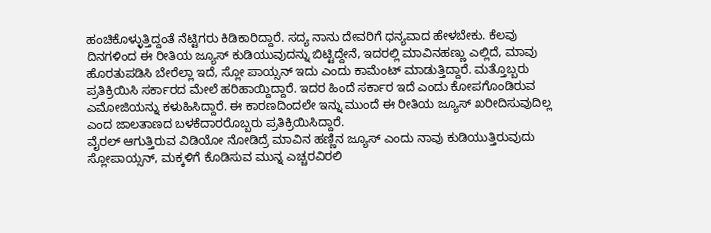ಹಂಚಿಕೊಳ್ಳುತ್ತಿದ್ದಂತೆ ನೆಟ್ಟಿಗರು ಕಿಡಿಕಾರಿದ್ದಾರೆ. ಸದ್ಯ ನಾನು ದೇವರಿಗೆ ಧನ್ಯವಾದ ಹೇಳಬೇಕು. ಕೆಲವು ದಿನಗಳಿಂದ ಈ ರೀತಿಯ ಜ್ಯೂಸ್ ಕುಡಿಯುವುದನ್ನು ಬಿಟ್ಟಿದ್ದೇನೆ, ಇದರಲ್ಲಿ ಮಾವಿನಹಣ್ಣು ಎಲ್ಲಿದೆ, ಮಾವು ಹೊರತುಪಡಿಸಿ ಬೇರೆಲ್ಲಾ ಇದೆ, ಸ್ಲೋ ಪಾಯ್ಸನ್ ಇದು ಎಂದು ಕಾಮೆಂಟ್ ಮಾಡುತ್ತಿದ್ದಾರೆ. ಮತ್ತೊಬ್ಬರು ಪ್ರತಿಕ್ರಿಯಿಸಿ ಸರ್ಕಾರದ ಮೇಲೆ ಹರಿಹಾಯ್ದಿದ್ದಾರೆ. ಇದರ ಹಿಂದೆ ಸರ್ಕಾರ ಇದೆ ಎಂದು ಕೋಪಗೊಂಡಿರುವ ಎಮೋಜಿಯನ್ನು ಕಳುಹಿಸಿದ್ದಾರೆ. ಈ ಕಾರಣದಿಂದಲೇ ಇನ್ನು ಮುಂದೆ ಈ ರೀತಿಯ ಜ್ಯೂಸ್ ಖರೀದಿಸುವುದಿಲ್ಲ ಎಂದ ಜಾಲತಾಣದ ಬಳಕೆದಾರರೊಬ್ಬರು ಪ್ರತಿಕ್ರಿಯಿಸಿದ್ದಾರೆ.
ವೈರಲ್ ಆಗುತ್ತಿರುವ ವಿಡಿಯೋ ನೋಡಿದ್ರೆ ಮಾವಿನ ಹಣ್ಣಿನ ಜ್ಯೂಸ್ ಎಂದು ನಾವು ಕುಡಿಯುತ್ತಿರುವುದು ಸ್ಲೋಪಾಯ್ಸನ್, ಮಕ್ಕಳಿಗೆ ಕೊಡಿಸುವ ಮುನ್ನ ಎಚ್ಚರವಿರಲಿ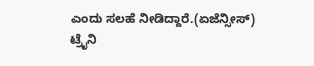ಎಂದು ಸಲಹೆ ನೀಡಿದ್ದಾರೆ.(ಏಜೆನ್ಸೀಸ್)
ಟ್ರೈನಿ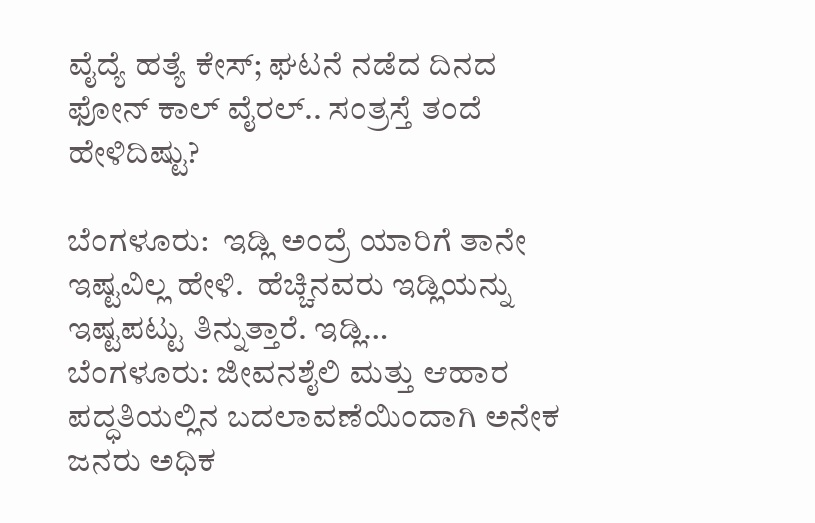ವೈದ್ಯೆ ಹತ್ಯೆ ಕೇಸ್; ಘಟನೆ ನಡೆದ ದಿನದ ಫೋನ್ ಕಾಲ್ ವೈರಲ್.. ಸಂತ್ರಸ್ತೆ ತಂದೆ ಹೇಳಿದಿಷ್ಟು?

ಬೆಂಗಳೂರು:  ಇಡ್ಲಿ ಅಂದ್ರೆ ಯಾರಿಗೆ ತಾನೇ ಇಷ್ಟವಿಲ್ಲ ಹೇಳಿ.  ಹೆಚ್ಚಿನವರು ಇಡ್ಲಿಯನ್ನು ಇಷ್ಟಪಟ್ಟು ತಿನ್ನುತ್ತಾರೆ. ಇಡ್ಲಿ…
ಬೆಂಗಳೂರು: ಜೀವನಶೈಲಿ ಮತ್ತು ಆಹಾರ ಪದ್ಧತಿಯಲ್ಲಿನ ಬದಲಾವಣೆಯಿಂದಾಗಿ ಅನೇಕ ಜನರು ಅಧಿಕ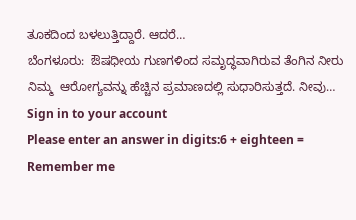ತೂಕದಿಂದ ಬಳಲುತ್ತಿದ್ದಾರೆ. ಆದರೆ…
ಬೆಂಗಳೂರು:  ಔಷಧೀಯ ಗುಣಗಳಿಂದ ಸಮೃದ್ಧವಾಗಿರುವ ತೆಂಗಿನ ನೀರು ನಿಮ್ಮ  ಆರೋಗ್ಯವನ್ನು ಹೆಚ್ಚಿನ ಪ್ರಮಾಣದಲ್ಲಿ ಸುಧಾರಿಸುತ್ತದೆ. ನೀವು…
Sign in to your account
Please enter an answer in digits:6 + eighteen =
Remember me